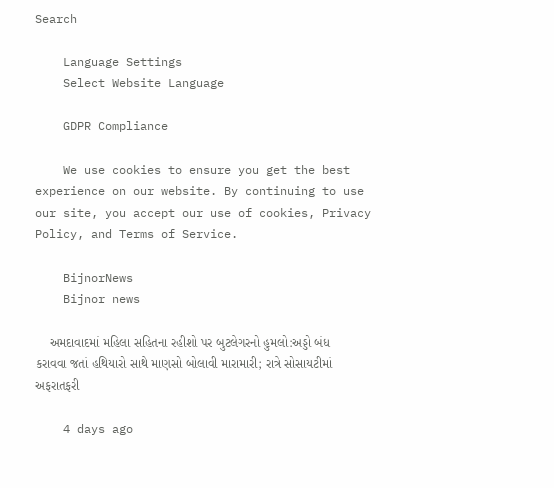Search

    Language Settings
    Select Website Language

    GDPR Compliance

    We use cookies to ensure you get the best experience on our website. By continuing to use our site, you accept our use of cookies, Privacy Policy, and Terms of Service.

    BijnorNews
    Bijnor news

    અમદાવાદમાં મહિલા સહિતના રહીશો પર બુટલેગરનો હુમલો:અડ્ડો બંધ કરાવવા જતાં હથિયારો સાથે માણસો બોલાવી મારામારી; રાત્રે સોસાયટીમાં અફરાતફરી

    4 days ago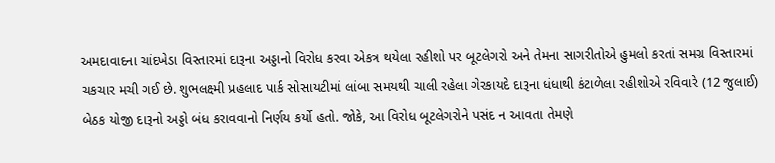અમદાવાદના ચાંદખેડા વિસ્તારમાં દારૂના અડ્ડાનો વિરોધ કરવા એકત્ર થયેલા રહીશો પર બૂટલેગરો અને તેમના સાગરીતોએ હુમલો કરતાં સમગ્ર વિસ્તારમાં ચકચાર મચી ગઈ છે. શુભલક્ષ્મી પ્રહલાદ પાર્ક સોસાયટીમાં લાંબા સમયથી ચાલી રહેલા ગેરકાયદે દારૂના ધંધાથી કંટાળેલા રહીશોએ રવિવારે (12 જુલાઈ) બેઠક યોજી દારૂનો અડ્ડો બંધ કરાવવાનો નિર્ણય કર્યો હતો. જોકે, આ વિરોધ બૂટલેગરોને પસંદ ન આવતા તેમણે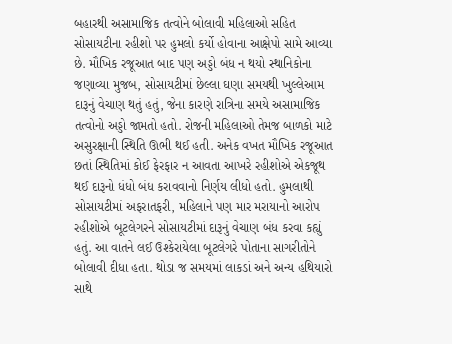બહારથી અસામાજિક તત્વોને બોલાવી મહિલાઓ સહિત સોસાયટીના રહીશો પર હુમલો કર્યો હોવાના આક્ષેપો સામે આવ્યા છે. મૌખિક રજૂઆત બાદ પણ અડ્ડો બંધ ન થયો સ્થાનિકોના જણાવ્યા મુજબ, સોસાયટીમાં છેલ્લા ઘણા સમયથી ખુલ્લેઆમ દારૂનું વેચાણ થતું હતું, જેના કારણે રાત્રિના સમયે અસામાજિક તત્વોનો અડ્ડો જામતો હતો. રોજની મહિલાઓ તેમજ બાળકો માટે અસુરક્ષાની સ્થિતિ ઊભી થઈ હતી. અનેક વખત મૌખિક રજૂઆત છતાં સ્થિતિમાં કોઈ ફેરફાર ન આવતા આખરે રહીશોએ એકજૂથ થઈ દારૂનો ધંધો બંધ કરાવવાનો નિર્ણય લીધો હતો. હુમલાથી સોસાયટીમાં અફરાતફરી, મહિલાને પણ માર મરાયાનો આરોપ રહીશોએ બૂટલેગરને સોસાયટીમાં દારૂનું વેચાણ બંધ કરવા કહ્યું હતું. આ વાતને લઈ ઉશ્કેરાયેલા બૂટલેગરે પોતાના સાગરીતોને બોલાવી દીધા હતા. થોડા જ સમયમાં લાકડાં અને અન્ય હથિયારો સાથે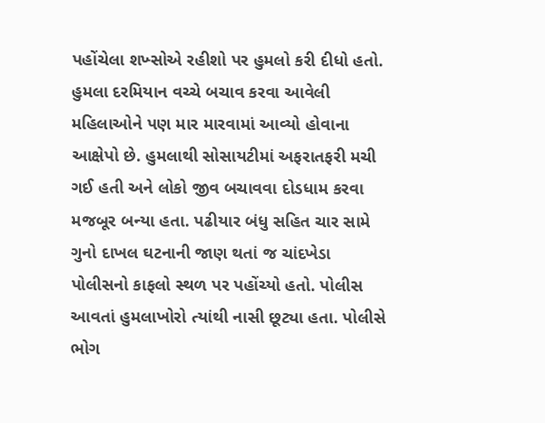પહોંચેલા શખ્સોએ રહીશો પર હુમલો કરી દીધો હતો. હુમલા દરમિયાન વચ્ચે બચાવ કરવા આવેલી મહિલાઓને પણ માર મારવામાં આવ્યો હોવાના આક્ષેપો છે. હુમલાથી સોસાયટીમાં અફરાતફરી મચી ગઈ હતી અને લોકો જીવ બચાવવા દોડધામ કરવા મજબૂર બન્યા હતા. પઢીયાર બંધુ સહિત ચાર સામે ગુનો દાખલ ઘટનાની જાણ થતાં જ ચાંદખેડા પોલીસનો કાફલો સ્થળ પર પહોંચ્યો હતો. પોલીસ આવતાં હુમલાખોરો ત્યાંથી નાસી છૂટ્યા હતા. પોલીસે ભોગ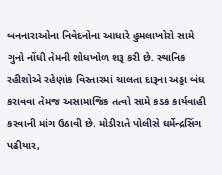બનનારાઓના નિવેદનોના આધારે હુમલાખોરો સામે ગુનો નોંધી તેમની શોધખોળ શરૂ કરી છે. સ્થાનિક રહીશોએ રહેણાંક વિસ્તારમાં ચાલતા દારૂના અડ્ડા બંધ કરાવવા તેમજ અસામાજિક તત્વો સામે કડક કાર્યવાહી કરવાની માંગ ઉઠાવી છે. મોડીરાતે પોલીસે ઘર્મેન્દ્રસિંગ પઢીયાર,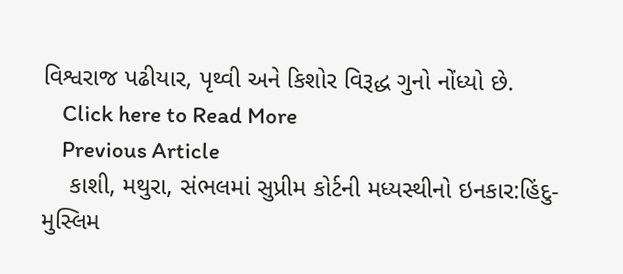વિશ્વરાજ પઢીયાર, પૃથ્વી અને કિશોર વિરૂદ્ધ ગુનો નોંધ્યો છે.
    Click here to Read More
    Previous Article
    કાશી, મથુરા, સંભલમાં સુપ્રીમ કોર્ટની મધ્યસ્થીનો ઇનકાર:હિંદુ-મુસ્લિમ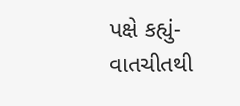પક્ષે કહ્યું- વાતચીતથી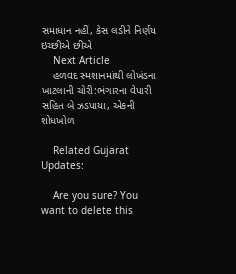સમાધાન નહીં, કેસ લડીને નિર્ણય ઇચ્છીએ છીએ
    Next Article
    હળવદ સ્મશાનમાંથી લોખંડના ખાટલાની ચોરી:ભંગારના વેપારી સહિત બે ઝડપાયા, એકની શોધખોળ

    Related Gujarat Updates:

    Are you sure? You want to delete this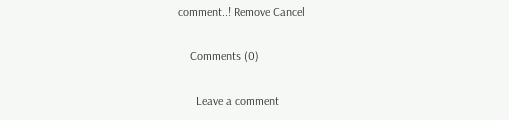comment..! Remove Cancel

    Comments (0)

      Leave a comment